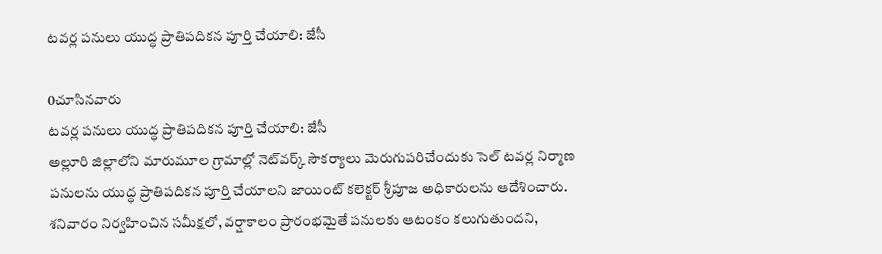టవర్ల పనులు యుద్ధ ప్రాతిపదికన పూర్తి చేయాలి: జేసీ

0చూసినవారు
టవర్ల పనులు యుద్ధ ప్రాతిపదికన పూర్తి చేయాలి: జేసీ
అల్లూరి జిల్లాలోని మారుమూల గ్రామాల్లో నెట్‌వర్క్ సౌకర్యాలు మెరుగుపరిచేందుకు సెల్ టవర్ల నిర్మాణ పనులను యుద్ధ ప్రాతిపదికన పూర్తి చేయాలని జాయింట్ కలెక్టర్ శ్రీపూజ అధికారులను ఆదేశించారు. శనివారం నిర్వహించిన సమీక్షలో, వర్షాకాలం ప్రారంభమైతే పనులకు ఆటంకం కలుగుతుందని,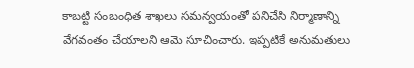కాబట్టి సంబంధిత శాఖలు సమన్వయంతో పనిచేసి నిర్మాణాన్ని వేగవంతం చేయాలని ఆమె సూచించారు. ఇప్పటికే అనుమతులు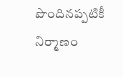పొందినప్పటికీ నిర్మాణం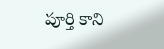పూర్తి కాని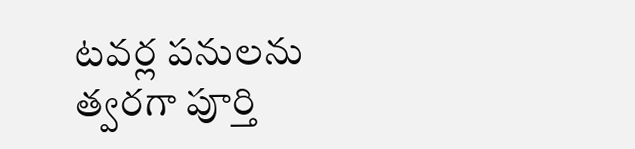టవర్ల పనులను త్వరగా పూర్తి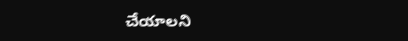చేయాలని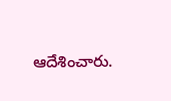ఆదేశించారు.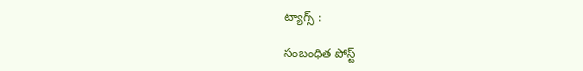ట్యాగ్స్ :

సంబంధిత పోస్ట్